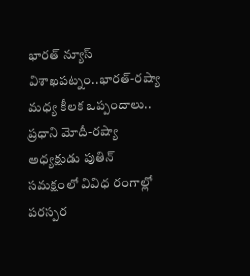భారత్ న్యూస్ విశాఖపట్నం..భారత్-రష్యా మధ్య కీలక ఒప్పందాలు..
ప్రధాని మోదీ-రష్యా అధ్యక్షుడు పుతిన్ సమక్షంలో వివిధ రంగాల్లో పరస్పర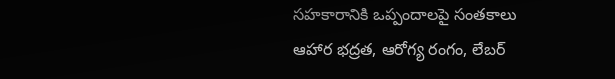సహకారానికి ఒప్పందాలపై సంతకాలు
ఆహార భద్రత, ఆరోగ్య రంగం, లేబర్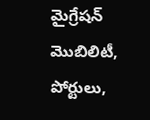మైగ్రేషన్ మొబిలిటీ, పోర్టులు,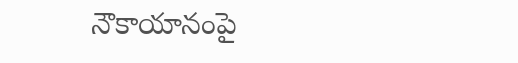నౌకాయానంపై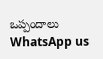ఒప్పందాలు
WhatsApp us